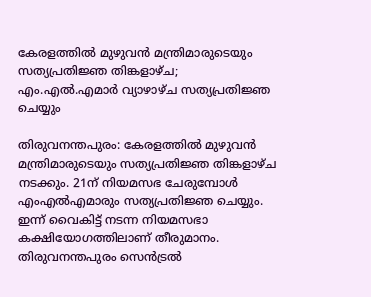കേരളത്തില്‍ മുഴുവന്‍ മന്ത്രിമാരുടെയും സത്യപ്രതിജ്ഞ തിങ്കളാഴ്ച; എം.എല്‍.എമാര്‍ വ്യാഴാഴ്ച സത്യപ്രതിജ്ഞ ചെയ്യും

തിരുവനന്തപുരം: കേരളത്തില്‍ മുഴുവന്‍ മന്ത്രിമാരുടെയും സത്യപ്രതിജ്ഞ തിങ്കളാഴ്ച നടക്കും. 21ന് നിയമസഭ ചേരുമ്പോള്‍ എംഎല്‍എമാരും സത്യപ്രതിജ്ഞ ചെയ്യും. ഇന്ന് വൈകിട്ട് നടന്ന നിയമസഭാ കക്ഷിയോഗത്തിലാണ് തീരുമാനം. തിരുവനന്തപുരം സെന്‍ട്രല്‍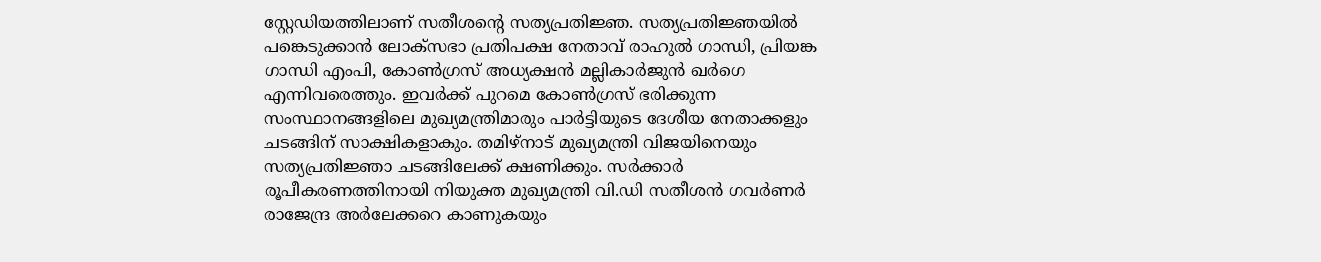സ്റ്റേഡിയത്തിലാണ് സതീശന്റെ സത്യപ്രതിജ്ഞ. സത്യപ്രതിജ്ഞയില്‍ പങ്കെടുക്കാന്‍ ലോക്‌സഭാ പ്രതിപക്ഷ നേതാവ് രാഹുല്‍ ഗാന്ധി, പ്രിയങ്ക ഗാന്ധി എംപി, കോണ്‍ഗ്രസ് അധ്യക്ഷന്‍ മല്ലികാര്‍ജുന്‍ ഖര്‍ഗെ എന്നിവരെത്തും. ഇവര്‍ക്ക് പുറമെ കോണ്‍ഗ്രസ് ഭരിക്കുന്ന സംസ്ഥാനങ്ങളിലെ മുഖ്യമന്ത്രിമാരും പാര്‍ട്ടിയുടെ ദേശീയ നേതാക്കളും ചടങ്ങിന് സാക്ഷികളാകും. തമിഴ്‌നാട് മുഖ്യമന്ത്രി വിജയിനെയും സത്യപ്രതിജ്ഞാ ചടങ്ങിലേക്ക് ക്ഷണിക്കും. സര്‍ക്കാര്‍ രൂപീകരണത്തിനായി നിയുക്ത മുഖ്യമന്ത്രി വി.ഡി സതീശന്‍ ഗവര്‍ണര്‍ രാജേന്ദ്ര അര്‍ലേക്കറെ കാണുകയും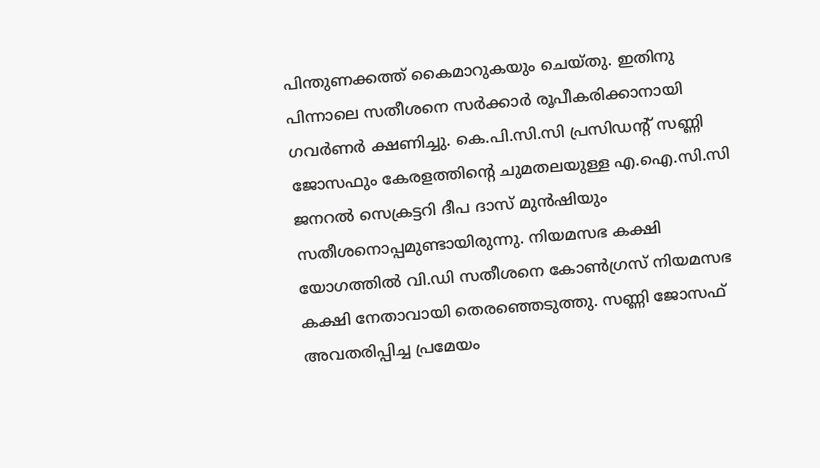പിന്തുണക്കത്ത് കൈമാറുകയും ചെയ്തു. ഇതിനു പിന്നാലെ സതീശനെ സര്‍ക്കാര്‍ രൂപീകരിക്കാനായി ഗവര്‍ണര്‍ ക്ഷണിച്ചു. കെ.പി.സി.സി പ്രസിഡന്റ് സണ്ണി ജോസഫും കേരളത്തിന്റെ ചുമതലയുള്ള എ.ഐ.സി.സി ജനറല്‍ സെക്രട്ടറി ദീപ ദാസ് മുന്‍ഷിയും സതീശനൊപ്പമുണ്ടായിരുന്നു. നിയമസഭ കക്ഷി യോഗത്തില്‍ വി.ഡി സതീശനെ കോണ്‍ഗ്രസ് നിയമസഭ കക്ഷി നേതാവായി തെരഞ്ഞെടുത്തു. സണ്ണി ജോസഫ് അവതരിപ്പിച്ച പ്രമേയം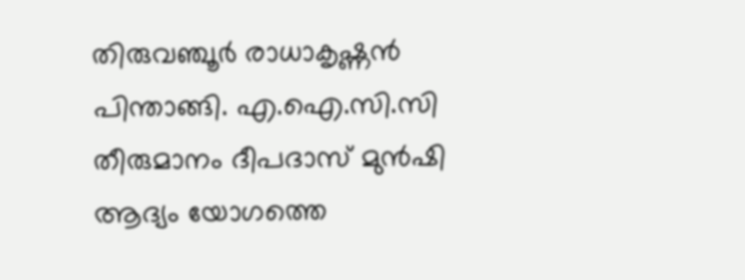തിരുവഞ്ചൂര്‍ രാധാകൃഷ്ണന്‍ പിന്താങ്ങി. എ.ഐ.സി.സി തീരുമാനം ദീപദാസ് മുന്‍ഷി ആദ്യം യോഗത്തെ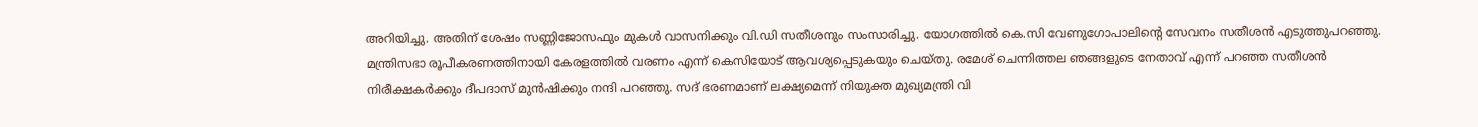അറിയിച്ചു. അതിന് ശേഷം സണ്ണിജോസഫും മുകള്‍ വാസനിക്കും വി.ഡി സതീശനും സംസാരിച്ചു. യോഗത്തില്‍ കെ.സി വേണുഗോപാലിന്റെ സേവനം സതീശന്‍ എടുത്തുപറഞ്ഞു. മന്ത്രിസഭാ രൂപീകരണത്തിനായി കേരളത്തില്‍ വരണം എന്ന് കെസിയോട് ആവശ്യപ്പെടുകയും ചെയ്തു. രമേശ് ചെന്നിത്തല ഞങ്ങളുടെ നേതാവ് എന്ന് പറഞ്ഞ സതീശന്‍ നിരീക്ഷകര്‍ക്കും ദീപദാസ് മുന്‍ഷിക്കും നന്ദി പറഞ്ഞു. സദ് ഭരണമാണ് ലക്ഷ്യമെന്ന് നിയുക്ത മുഖ്യമന്ത്രി വി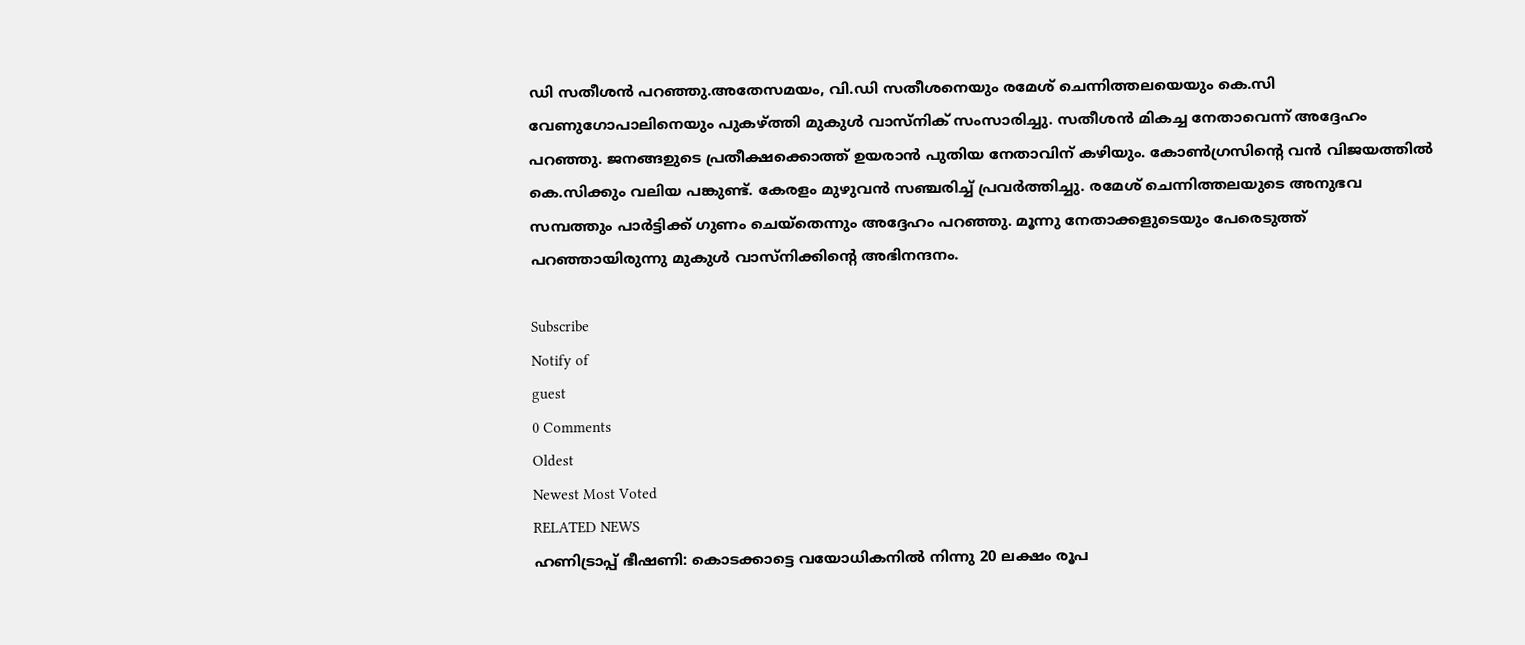ഡി സതീശന്‍ പറഞ്ഞു.അതേസമയം, വി.ഡി സതീശനെയും രമേശ് ചെന്നിത്തലയെയും കെ.സി വേണുഗോപാലിനെയും പുകഴ്ത്തി മുകുള്‍ വാസ്‌നിക് സംസാരിച്ചു. സതീശന്‍ മികച്ച നേതാവെന്ന് അദ്ദേഹം പറഞ്ഞു. ജനങ്ങഉുടെ പ്രതീക്ഷക്കൊത്ത് ഉയരാന്‍ പുതിയ നേതാവിന് കഴിയും. കോണ്‍ഗ്രസിന്റെ വന്‍ വിജയത്തില്‍ കെ.സിക്കും വലിയ പങ്കുണ്ട്. കേരളം മുഴുവന്‍ സഞ്ചരിച്ച് പ്രവര്‍ത്തിച്ചു. രമേശ് ചെന്നിത്തലയുടെ അനുഭവ സമ്പത്തും പാര്‍ട്ടിക്ക് ഗുണം ചെയ്‌തെന്നും അദ്ദേഹം പറഞ്ഞു. മൂന്നു നേതാക്കളുടെയും പേരെടുത്ത് പറഞ്ഞായിരുന്നു മുകുള്‍ വാസ്‌നിക്കിന്റെ അഭിനന്ദനം.

Subscribe
Notify of
guest
0 Comments
Oldest
Newest Most Voted
RELATED NEWS
ഹണിട്രാപ്പ് ഭീഷണി: കൊടക്കാട്ടെ വയോധികനില്‍ നിന്നു 20 ലക്ഷം രൂപ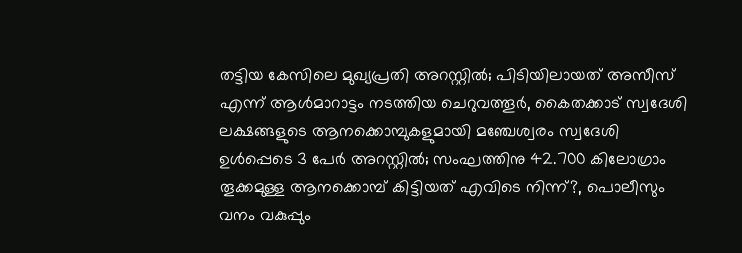തട്ടിയ കേസിലെ മുഖ്യപ്രതി അറസ്റ്റില്‍; പിടിയിലായത് അസീസ് എന്ന് ആള്‍മാറാട്ടം നടത്തിയ ചെറുവത്തൂര്‍, കൈതക്കാട് സ്വദേശി
ലക്ഷങ്ങളുടെ ആനക്കൊമ്പുകളുമായി മഞ്ചേശ്വരം സ്വദേശി ഉള്‍പ്പെടെ 3 പേര്‍ അറസ്റ്റില്‍; സംഘത്തിനു 42.700 കിലോഗ്രാം തൂക്കമുള്ള ആനക്കൊമ്പ് കിട്ടിയത് എവിടെ നിന്ന്?, പൊലീസും വനം വകുപ്പും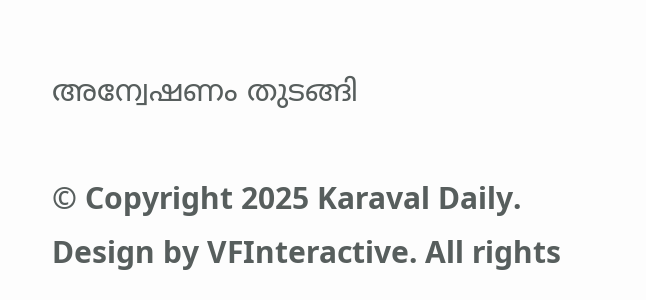അന്വേഷണം തുടങ്ങി

© Copyright 2025 Karaval Daily. Design by VFInteractive. All rights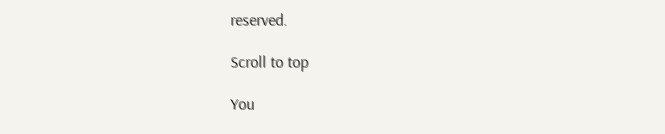reserved.

Scroll to top

You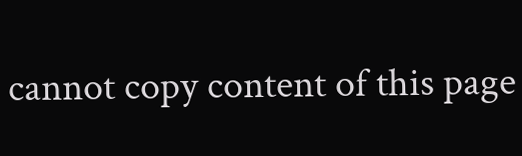cannot copy content of this page